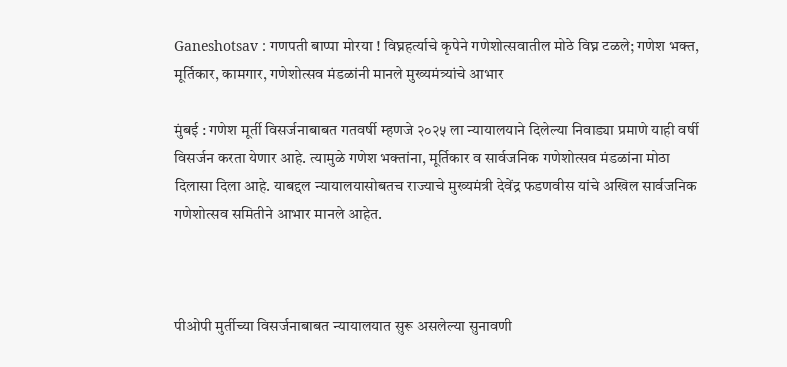Ganeshotsav : गणपती बाप्पा मोरया ! विघ्नहर्त्याचे कृपेने गणेशोत्सवातील मोठे विघ्न टळले; गणेश भक्त, मूर्तिकार, कामगार, गणेशोत्सव मंडळांनी मानले मुख्यमंत्र्यांचे आभार

मुंबई : गणेश मूर्ती विसर्जनाबाबत गतवर्षी म्हणजे २०२५ ला न्यायालयाने दिलेल्या निवाड्या प्रमाणे याही वर्षी विसर्जन करता येणार आहे. त्यामुळे गणेश भक्तांना, मूर्तिकार व सार्वजनिक गणेशोत्सव मंडळांना मोठा दिलासा दिला आहे. याबद्दल न्यायालयासोबतच राज्याचे मुख्यमंत्री देवेंद्र फडणवीस यांचे अखिल सार्वजनिक गणेशोत्सव समितीने आभार मानले आहेत.



पीओपी मुर्तीच्या विसर्जनाबाबत न्यायालयात सुरू असलेल्या सुनावणी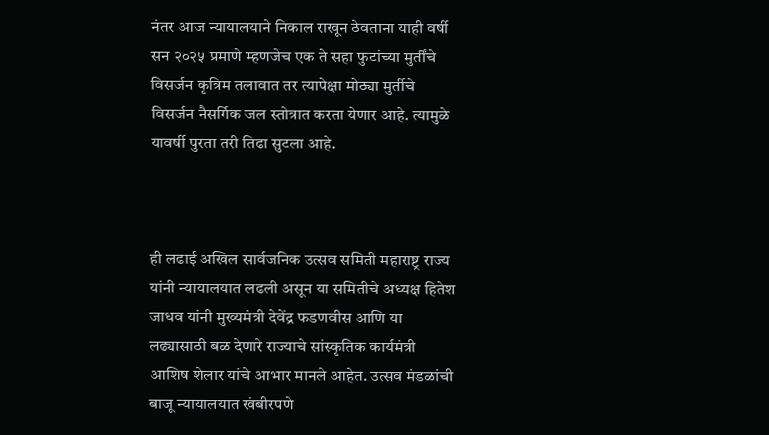नंतर आज न्यायालयाने निकाल राखून ठेवताना याही वर्षी सन २०२५ प्रमाणे म्हणजेच एक ते सहा फुटांच्या मुर्तींचे विसर्जन कृत्रिम तलावात तर त्यापेक्षा मोठ्या मुर्तीचे विसर्जन नैसर्गिक जल स्तोत्रात करता येणार आहे. त्यामुळे यावर्षी पुरता तरी तिढा सुटला आहे.



ही लढाई अखिल सार्वजनिक उत्सव समिती महाराष्ट्र राज्य यांनी न्यायालयात लढली असून या समितीचे अध्यक्ष हितेश जाधव यांनी मुख्यमंत्री देवेंद्र फडणवीस आणि या लढ्यासाठी बळ देणारे राज्याचे सांस्कृतिक कार्यमंत्री आशिष शेलार यांचे आभार मानले आहेत. उत्सव मंडळांची बाजू न्यायालयात खंबीरपणे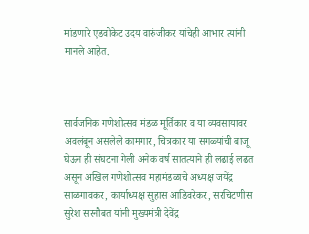मांडणारे एडवोकेट उदय वारुंजीकर यांचेही आभार त्यांनी मानले आहेत.



सार्वजनिक गणेशोत्सव मंडळ मूर्तिकार व या व्यवसायावर अवलंबून असलेले कामगार, चित्रकार या सगळ्यांची बाजू घेऊन ही संघटना गेली अनेक वर्ष सातत्याने ही लढाई लढत असून अखिल गणेशोत्सव महामंडळाचे अध्यक्ष जयेंद्र साळगावकर, कार्याध्यक्ष सुहास आडिवरेकर, सरचिटणीस सुरेश सरनौबत यांनी मुख्यमंत्री देवेंद्र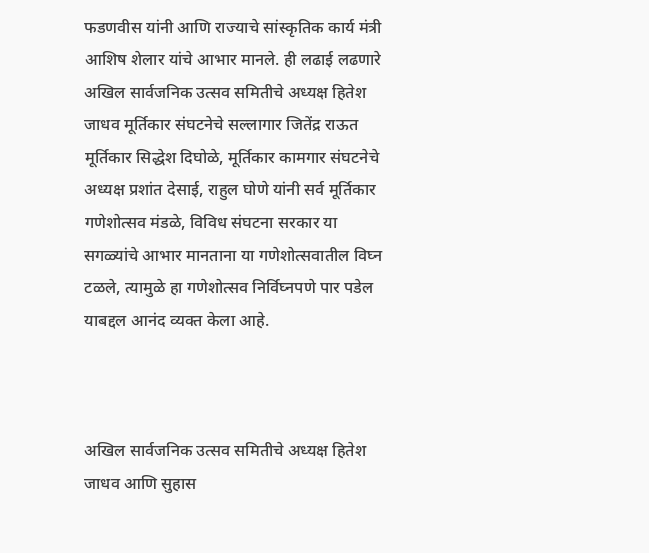फडणवीस यांनी आणि राज्याचे सांस्कृतिक कार्य मंत्री आशिष शेलार यांचे आभार मानले. ही लढाई लढणारे अखिल सार्वजनिक उत्सव समितीचे अध्यक्ष हितेश जाधव मूर्तिकार संघटनेचे सल्लागार जितेंद्र राऊत मूर्तिकार सिद्धेश दिघोळे, मूर्तिकार कामगार संघटनेचे अध्यक्ष प्रशांत देसाई, राहुल घोणे यांनी सर्व मूर्तिकार गणेशोत्सव मंडळे, विविध संघटना सरकार या सगळ्यांचे आभार मानताना या गणेशोत्सवातील विघ्न टळले, त्यामुळे हा गणेशोत्सव निर्विघ्नपणे पार पडेल याबद्दल आनंद व्यक्त केला आहे.



अखिल सार्वजनिक उत्सव समितीचे अध्यक्ष हितेश जाधव आणि सुहास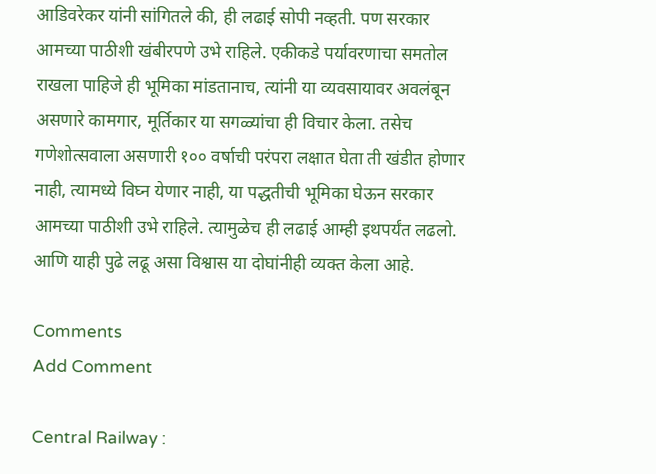आडिवरेकर यांनी सांगितले की, ही लढाई सोपी नव्हती. पण सरकार आमच्या पाठीशी खंबीरपणे उभे राहिले. एकीकडे पर्यावरणाचा समतोल राखला पाहिजे ही भूमिका मांडतानाच, त्यांनी या व्यवसायावर अवलंबून असणारे कामगार, मूर्तिकार या सगळ्यांचा ही विचार केला. तसेच गणेशोत्सवाला असणारी १०० वर्षाची परंपरा लक्षात घेता ती खंडीत होणार नाही, त्यामध्ये विघ्न येणार नाही, या पद्धतीची भूमिका घेऊन सरकार आमच्या पाठीशी उभे राहिले. त्यामुळेच ही लढाई आम्ही इथपर्यंत लढलो. आणि याही पुढे लढू असा विश्वास या दोघांनीही व्यक्त केला आहे.

Comments
Add Comment

Central Railway :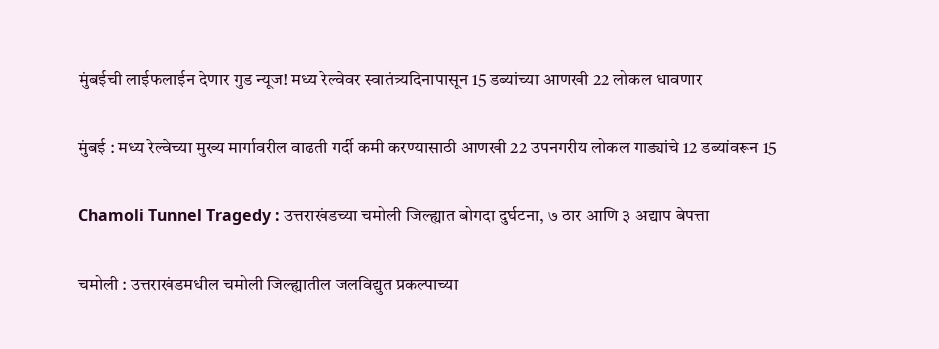मुंबईची लाईफलाईन देणार गुड न्यूज! मध्य रेल्वेवर स्वातंत्र्यदिनापासून 15 डब्यांच्या आणखी 22 लोकल धावणार

मुंबई : मध्य रेल्वेच्या मुख्य मार्गावरील वाढती गर्दी कमी करण्यासाठी आणखी 22 उपनगरीय लोकल गाड्यांचे 12 डब्यांवरून 15

Chamoli Tunnel Tragedy : उत्तराखंडच्या चमोली जिल्ह्यात बोगदा दुर्घटना, ७ ठार आणि ३ अद्याप बेपत्ता

चमोली : उत्तराखंडमधील चमोली जिल्ह्यातील जलविद्युत प्रकल्पाच्या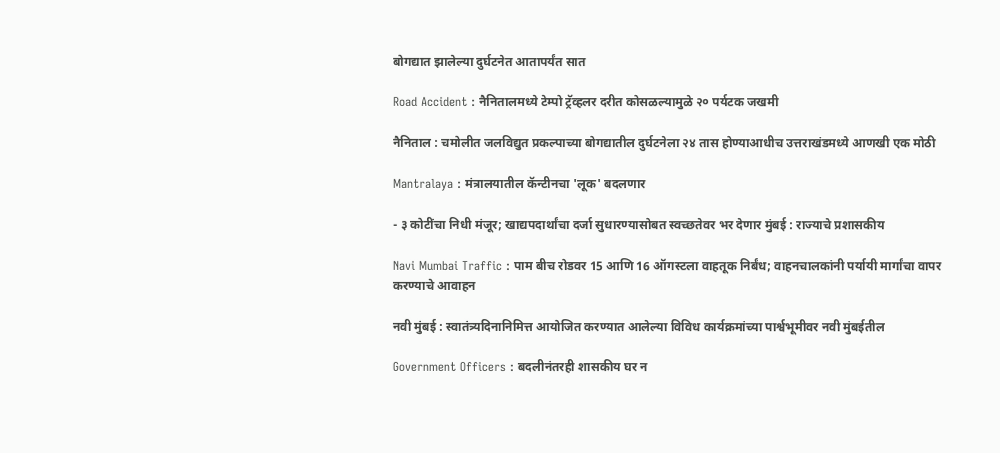बोगद्यात झालेल्या दुर्घटनेत आतापर्यंत सात

Road Accident : नैनितालमध्ये टेम्पो ट्रॅव्हलर दरीत कोसळल्यामुळे २० पर्यटक जखमी

नैनिताल : चमोलीत जलविद्युत प्रकल्पाच्या बोगद्यातील दुर्घटनेला २४ तास होण्याआधीच उत्तराखंडमध्ये आणखी एक मोठी

Mantralaya : मंत्रालयातील कॅन्टीनचा 'लूक' बदलणार

- ३ कोटींचा निधी मंजूर; खाद्यपदार्थांचा दर्जा सुधारण्यासोबत स्वच्छतेवर भर देणार मुंबई : राज्याचे प्रशासकीय

Navi Mumbai Traffic : पाम बीच रोडवर 15 आणि 16 ऑगस्टला वाहतूक निर्बंध; वाहनचालकांनी पर्यायी मार्गांचा वापर करण्याचे आवाहन

नवी मुंबई : स्वातंत्र्यदिनानिमित्त आयोजित करण्यात आलेल्या विविध कार्यक्रमांच्या पार्श्वभूमीवर नवी मुंबईतील

Government Officers : बदलीनंतरही शासकीय घर न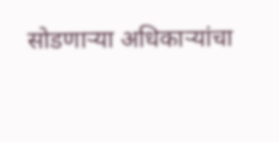सोडणाऱ्या अधिकाऱ्यांचा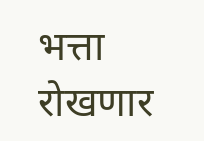भत्ता रोखणार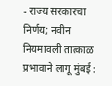- राज्य सरकारचा निर्णय; नवीन नियमावली तात्काळ प्रभावाने लागू मुंबई :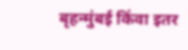बृहन्मुंबई किंवा इतर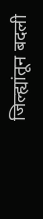जिल्ह्यांतून बदली